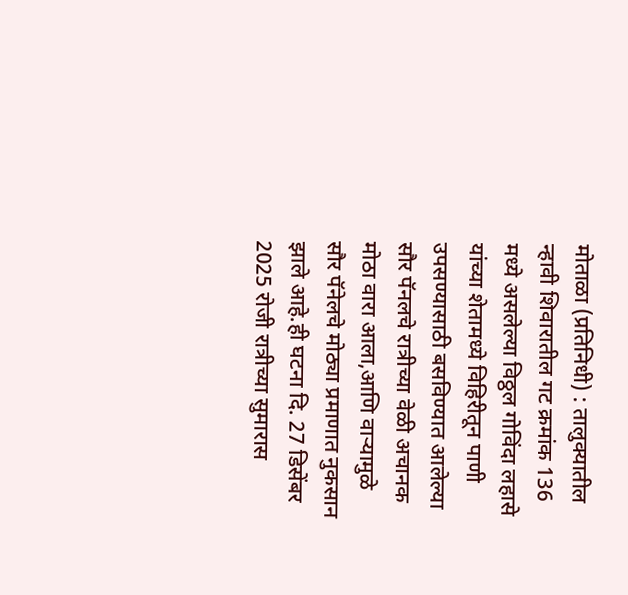मोताळा (प्रतिनिधी) : तालुक्यातील न्हावी शिवारातील गट क्रमांक 136 मध्ये असलेल्या विठ्ठल गोविंदा लहासे यांच्या शेतामध्ये विहिरीतून पाणी उपसण्यासाठी बसविण्यात आलेल्या सौर पॅनलचे रात्रीच्या वेळी अचानक मोठा वारा आला,आणि वाऱ्यामुळे सौर पॅनेलचे मोठ्या प्रमाणात नुकसान झाले आहे.ही घटना दि. 27 डिसेंबर 2025 रोजी रात्रीच्या सुमारास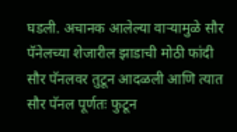घडली. अचानक आलेल्या वाऱ्यामुळे सौर पॅनेलच्या शेजारील झाडाची मोठी फांदी सौर पॅनलवर तुटून आदळली आणि त्यात सौर पॅनल पूर्णतः फुटून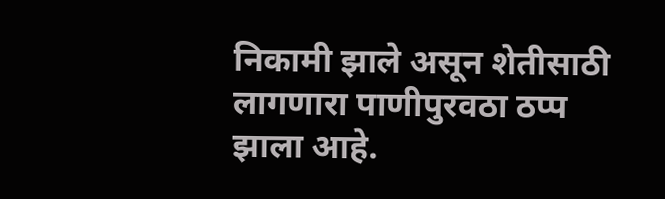निकामी झाले असून शेतीसाठी लागणारा पाणीपुरवठा ठप्प झाला आहे.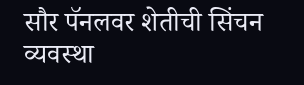सौर पॅनलवर शेतीची सिंचन व्यवस्था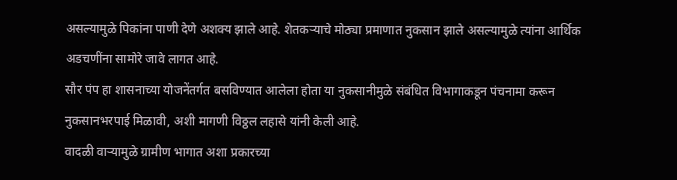असल्यामुळे पिकांना पाणी देणे अशक्य झाले आहे. शेतकऱ्याचे मोठ्या प्रमाणात नुकसान झाले असल्यामुळे त्यांना आर्थिक अडचणींना सामोरे जावे लागत आहे.
सौर पंप हा शासनाच्या योजनेंतर्गत बसविण्यात आलेला होता या नुकसानीमुळे संबंधित विभागाकडून पंचनामा करून नुकसानभरपाई मिळावी, अशी मागणी विठ्ठल लहासे यांनी केली आहे.
वादळी वाऱ्यामुळे ग्रामीण भागात अशा प्रकारच्या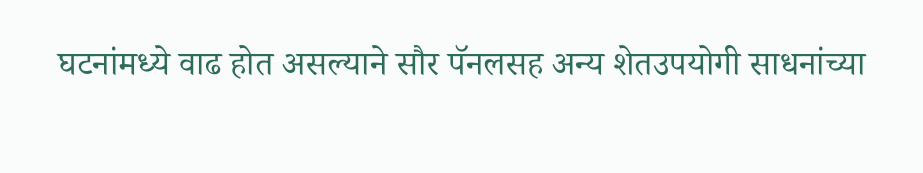घटनांमध्ये वाढ होत असल्याने सौर पॅनलसह अन्य शेतउपयोगी साधनांच्या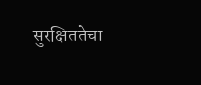सुरक्षिततेचा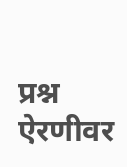प्रश्न ऐरणीवर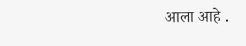आला आहे .